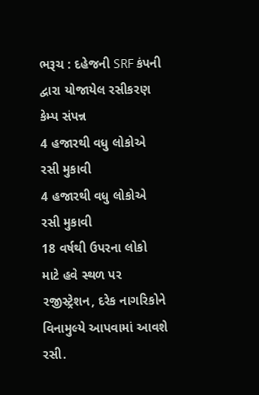ભરૂચ : દહેજની SRF કંપની દ્વારા યોજાયેલ રસીકરણ કેમ્પ સંપન્ન
4 હજારથી વધુ લોકોએ રસી મુકાવી
4 હજારથી વધુ લોકોએ રસી મુકાવી
18 વર્ષથી ઉપરના લોકો માટે હવે સ્થળ પર રજીસ્ટ્રેશન, દરેક નાગરિકોને વિનામુલ્યે આપવામાં આવશે રસી.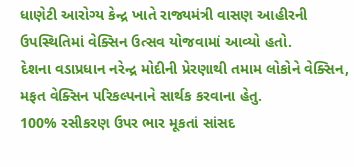ધાણેટી આરોગ્ય કેન્દ્ર ખાતે રાજ્યમંત્રી વાસણ આહીરની ઉપસ્થિતિમાં વેક્સિન ઉત્સવ યોજવામાં આવ્યો હતો.
દેશના વડાપ્રધાન નરેન્દ્ર મોદીની પ્રેરણાથી તમામ લોકોને વેક્સિન, મફત વેક્સિન પરિકલ્પનાને સાર્થક કરવાના હેતુ.
100% રસીકરણ ઉપર ભાર મૂકતાં સાંસદ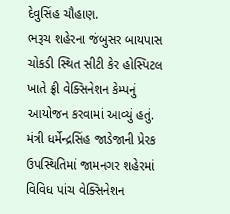દેવુસિંહ ચૌહાણ.
ભરૂચ શહેરના જંબુસર બાયપાસ ચોકડી સ્થિત સીટી કેર હોસ્પિટલ ખાતે ફ્રી વેક્સિનેશન કેમ્પનું આયોજન કરવામાં આવ્યું હતું.
મંત્રી ધર્મેન્દ્રસિંહ જાડેજાની પ્રેરક ઉપસ્થિતિમાં જામનગર શહેરમાં વિવિધ પાંચ વેક્સિનેશન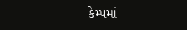કેમ્પમાં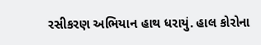રસીકરણ અભિયાન હાથ ધરાયું. હાલ કોરોના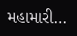મહામારી…